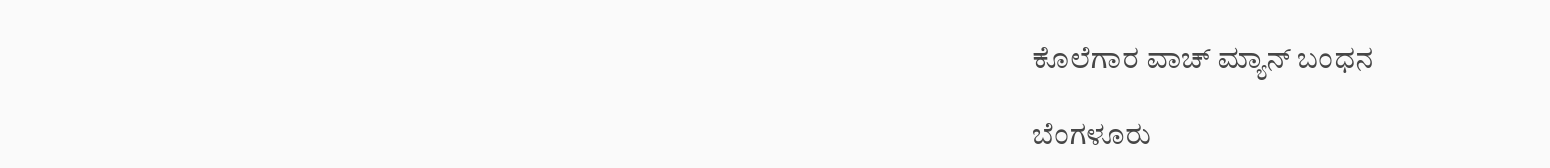ಕೊಲೆಗಾರ ವಾಚ್ ಮ್ಯಾನ್ ಬಂಧನ

ಬೆಂಗಳೂರು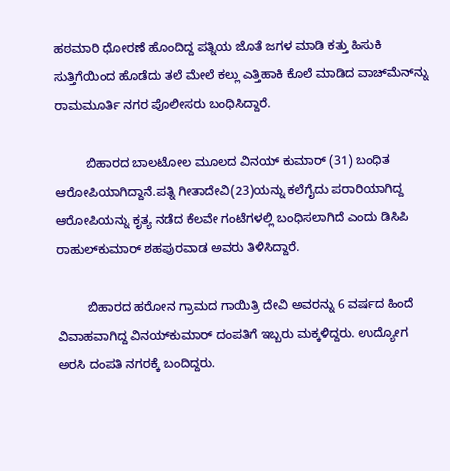ಹಠಮಾರಿ ಧೋರಣೆ ಹೊಂದಿದ್ದ ಪತ್ನಿಯ ಜೊತೆ ಜಗಳ ಮಾಡಿ ಕತ್ತು ಹಿಸುಕಿ ಸುತ್ತಿಗೆಯಿಂದ ಹೊಡೆದು ತಲೆ ಮೇಲೆ ಕಲ್ಲು ಎತ್ತಿಹಾಕಿ ಕೊಲೆ ಮಾಡಿದ ವಾಚ್‍ಮೆನ್‍ನ್ನು ರಾಮಮೂರ್ತಿ ನಗರ ಪೊಲೀಸರು ಬಂಧಿಸಿದ್ದಾರೆ.

         ಬಿಹಾರದ ಬಾಲಟೋಲ ಮೂಲದ ವಿನಯ್ ಕುಮಾರ್ (31) ಬಂಧಿತ ಆರೋಪಿಯಾಗಿದ್ದಾನೆ.ಪತ್ನಿ ಗೀತಾದೇವಿ(23)ಯನ್ನು ಕಲೆಗೈದು ಪರಾರಿಯಾಗಿದ್ದ ಆರೋಪಿಯನ್ನು ಕೃತ್ಯ ನಡೆದ ಕೆಲವೇ ಗಂಟೆಗಳಲ್ಲಿ ಬಂಧಿಸಲಾಗಿದೆ ಎಂದು ಡಿಸಿಪಿ ರಾಹುಲ್‍ಕುಮಾರ್ ಶಹಪುರವಾಡ ಅವರು ತಿಳಿಸಿದ್ದಾರೆ.

         ಬಿಹಾರದ ಹರೋನ ಗ್ರಾಮದ ಗಾಯಿತ್ರಿ ದೇವಿ ಅವರನ್ನು 6 ವರ್ಷದ ಹಿಂದೆ ವಿವಾಹವಾಗಿದ್ದ ವಿನಯ್‍ಕುಮಾರ್ ದಂಪತಿಗೆ ಇಬ್ಬರು ಮಕ್ಕಳಿದ್ದರು. ಉದ್ಯೋಗ ಅರಸಿ ದಂಪತಿ ನಗರಕ್ಕೆ ಬಂದಿದ್ದರು.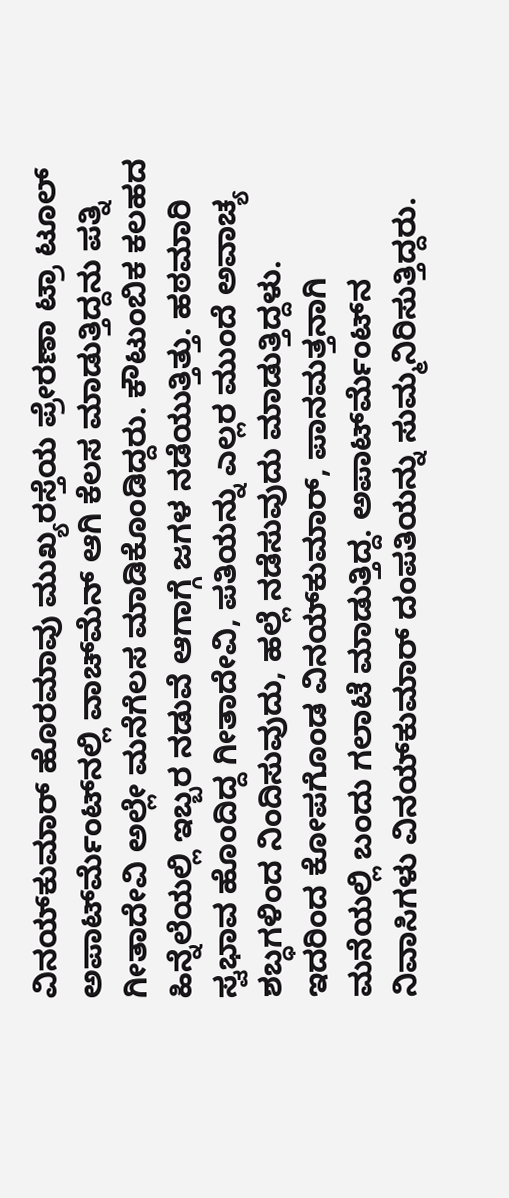ವಿನಯ್‍ಕುಮಾರ್ ಹೊರಮಾವು ಮುಖ್ಯರಸ್ತೆಯ ಪ್ರೇರಣಾ ಟ್ರಾ ಟೂಲ್ ಅಪಾರ್ಟ್‍ಮೆಂಟ್‍ನಲ್ಲಿ ವಾಚ್‍ಮೆನ್ ಆಗಿ ಕೆಲಸ ಮಾಡುತ್ತಿದ್ದನು ಪತ್ನಿ ಗೀತಾದೇವಿ ಅಲ್ಲೇ ಮನೆಗೆಲಸ ಮಾಡಿಕೊಂಡಿದ್ದರು. ಕೌಟುಂಬಿಕ ಕಲಹದ ಹಿನ್ನೆಲೆಯಲ್ಲಿ ಇಬ್ಬರ ನಡುವೆ ಆಗಾಗ್ಗೆ ಜಗಳ ನಡೆಯುತ್ತಿತ್ತು. ಹಠಮಾರಿ ಸ್ವಭಾವ ಹೊಂದಿದ್ದ ಗೀತಾದೇವಿ, ಪತಿಯನ್ನು ಎಲ್ಲರ ಮುಂದೆ ಅವಾಚ್ಯ ಶಬ್ಧಗಳಿಂದ ನಿಂದಿಸುವುದು, ಹಲ್ಲೆ ನಡೆಸುವುದು ಮಾಡುತ್ತಿದ್ದಳು. ಇದರಿಂದ ಕೋಪಗೊಂಡ ವಿನಯ್‍ಕುಮಾರ್, ಪಾನಮತ್ತನಾಗಿ ಮನೆಯಲ್ಲಿ ಬಂದು ಗಲಾಟೆ ಮಾಡುತ್ತಿದ್ದ. ಅಪಾರ್ಟ್‍ಮೆಂಟ್‍ನ ನಿವಾಸಿಗಳು ವಿನಯ್‍ಕುಮಾರ್ ದಂಪತಿಯನ್ನು ಸುಮ್ಮನಿರಿಸುತ್ತಿದ್ದರು.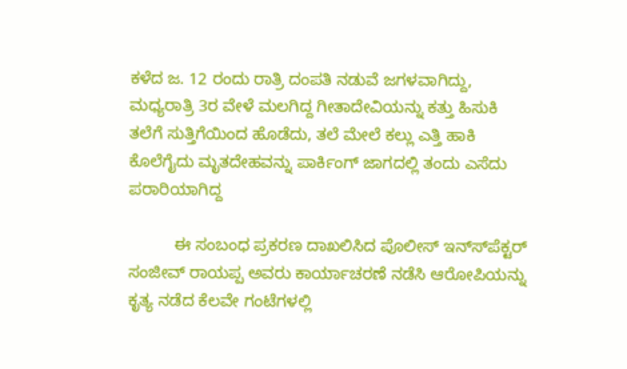ಕಳೆದ ಜ. 12 ರಂದು ರಾತ್ರಿ ದಂಪತಿ ನಡುವೆ ಜಗಳವಾಗಿದ್ದು, ಮಧ್ಯರಾತ್ರಿ 3ರ ವೇಳೆ ಮಲಗಿದ್ದ ಗೀತಾದೇವಿಯನ್ನು ಕತ್ತು ಹಿಸುಕಿ ತಲೆಗೆ ಸುತ್ತಿಗೆಯಿಂದ ಹೊಡೆದು, ತಲೆ ಮೇಲೆ ಕಲ್ಲು ಎತ್ತಿ ಹಾಕಿ ಕೊಲೆಗೈದು ಮೃತದೇಹವನ್ನು ಪಾರ್ಕಿಂಗ್ ಜಾಗದಲ್ಲಿ ತಂದು ಎಸೆದು ಪರಾರಿಯಾಗಿದ್ದ

          ಈ ಸಂಬಂಧ ಪ್ರಕರಣ ದಾಖಲಿಸಿದ ಪೊಲೀಸ್ ಇನ್ಸ್‍ಪೆಕ್ಟರ್ ಸಂಜೀವ್ ರಾಯಪ್ಪ ಅವರು ಕಾರ್ಯಾಚರಣೆ ನಡೆಸಿ ಆರೋಪಿಯನ್ನು ಕೃತ್ಯ ನಡೆದ ಕೆಲವೇ ಗಂಟೆಗಳಲ್ಲಿ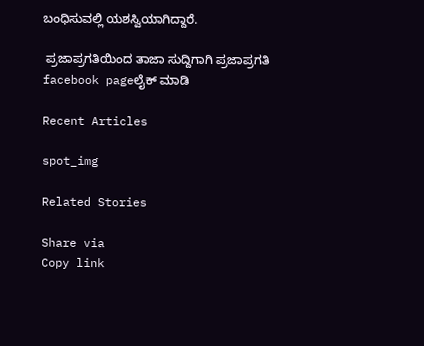ಬಂಧಿಸುವಲ್ಲಿ ಯಶಸ್ವಿಯಾಗಿದ್ದಾರೆ.

 ಪ್ರಜಾಪ್ರಗತಿಯಿಂದ ತಾಜಾ ಸುದ್ದಿಗಾಗಿ ಪ್ರಜಾಪ್ರಗತಿ facebook pageಲೈಕ್ ಮಾಡಿ

Recent Articles

spot_img

Related Stories

Share via
Copy link